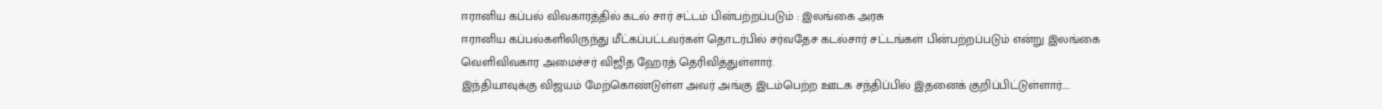ஈரானிய கப்பல் விவகாரத்தில் கடல் சார் சட்டம் பின்பற்றப்படும் : இலங்கை அரசு
ஈரானிய கப்பல்களிலிருந்து மீட்கப்பட்டவர்கள் தொடர்பில் சர்வதேச கடல்சார் சட்டங்கள் பின்பற்றப்படும் என்று இலங்கை வெளிவிவகார அமைச்சர் விஜித ஹேரத் தெரிவித்துள்ளார்.
இந்தியாவுக்கு விஜயம் மேற்கொண்டுள்ள அவர் அங்கு இடம்பெற்ற ஊடக சந்திப்பில் இதனைக் குறிப்பிட்டுள்ளார்....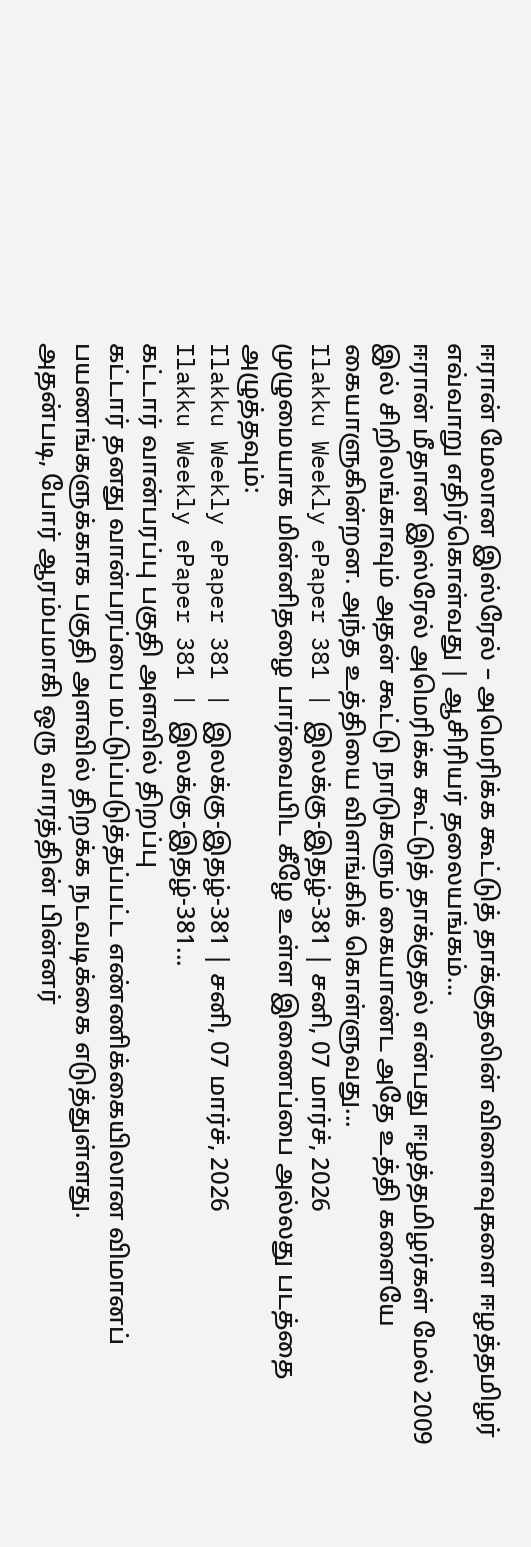ஈரான் மேலான இஸ்ரேல் – அமெரிக்க கூட்டுத் தாக்குதலின் விளைவுகளை ஈழத்தமிழர் எவ்வாறு எதிர்கொள்வது | ஆசிரியர் தலையங்கம்...
ஈரான் மீதான இஸ்ரேல் அமெரிக்க கூட்டுத் தாக்குதல் என்பது ஈழத்தமிழர்கள் மேல் 2009 இல் சிறிலங்காவும் அதன் கூட்டு நாடுகளும் கையாண்ட அதே உத்தி களையே கையாளுகின்றன. அந்த உத்தியை விளங்கிக் கொள்ளுவது...
Ilakku Weekly ePaper 381 | இலக்கு-இதழ்-381 | சனி, 07 மார்ச், 2026
முழுமையாக மின்னிதழை பார்வையிட கீழே உள்ள இணைப்பை அல்லது படத்தை அழுத்தவும்:
Ilakku Weekly ePaper 381 | இலக்கு-இதழ்-381 | சனி, 07 மார்ச், 2026
Ilakku Weekly ePaper 381 | இலக்கு-இதழ்-381...
கட்டார் வான்பரப்பு பகுதி அளவில் திறப்பு
கட்டார் தனது வான்பரப்பை மட்டுப்படுத்தப்பட்ட எண்ணிக்கையிலான விமானப் பயணங்களுக்காக பகுதி அளவில் திறக்க நடவடிக்கை எடுத்துள்ளது.
அதன்படி, போர் ஆரம்பமாகி ஒரு வாரத்தின் பின்னர்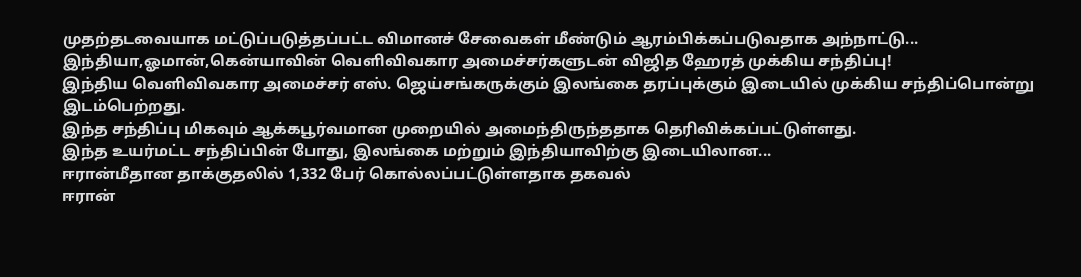முதற்தடவையாக மட்டுப்படுத்தப்பட்ட விமானச் சேவைகள் மீண்டும் ஆரம்பிக்கப்படுவதாக அந்நாட்டு...
இந்தியா,ஓமான்,கென்யாவின் வெளிவிவகார அமைச்சர்களுடன் விஜித ஹேரத் முக்கிய சந்திப்பு!
இந்திய வெளிவிவகார அமைச்சர் எஸ். ஜெய்சங்கருக்கும் இலங்கை தரப்புக்கும் இடையில் முக்கிய சந்திப்பொன்று இடம்பெற்றது.
இந்த சந்திப்பு மிகவும் ஆக்கபூர்வமான முறையில் அமைந்திருந்ததாக தெரிவிக்கப்பட்டுள்ளது.
இந்த உயர்மட்ட சந்திப்பின் போது, இலங்கை மற்றும் இந்தியாவிற்கு இடையிலான...
ஈரான்மீதான தாக்குதலில் 1,332 பேர் கொல்லப்பட்டுள்ளதாக தகவல்
ஈரான்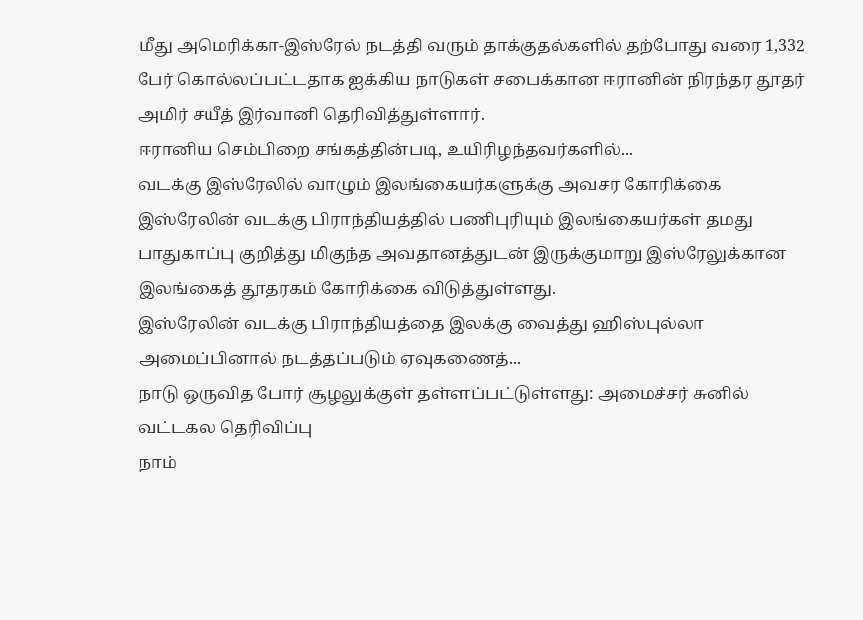மீது அமெரிக்கா-இஸ்ரேல் நடத்தி வரும் தாக்குதல்களில் தற்போது வரை 1,332 பேர் கொல்லப்பட்டதாக ஐக்கிய நாடுகள் சபைக்கான ஈரானின் நிரந்தர தூதர் அமிர் சயீத் இர்வானி தெரிவித்துள்ளார்.
ஈரானிய செம்பிறை சங்கத்தின்படி, உயிரிழந்தவர்களில்...
வடக்கு இஸ்ரேலில் வாழும் இலங்கையர்களுக்கு அவசர கோரிக்கை
இஸ்ரேலின் வடக்கு பிராந்தியத்தில் பணிபுரியும் இலங்கையர்கள் தமது பாதுகாப்பு குறித்து மிகுந்த அவதானத்துடன் இருக்குமாறு இஸ்ரேலுக்கான இலங்கைத் தூதரகம் கோரிக்கை விடுத்துள்ளது.
இஸ்ரேலின் வடக்கு பிராந்தியத்தை இலக்கு வைத்து ஹிஸ்புல்லா அமைப்பினால் நடத்தப்படும் ஏவுகணைத்...
நாடு ஒருவித போர் சூழலுக்குள் தள்ளப்பட்டுள்ளது: அமைச்சர் சுனில் வட்டகல தெரிவிப்பு
நாம்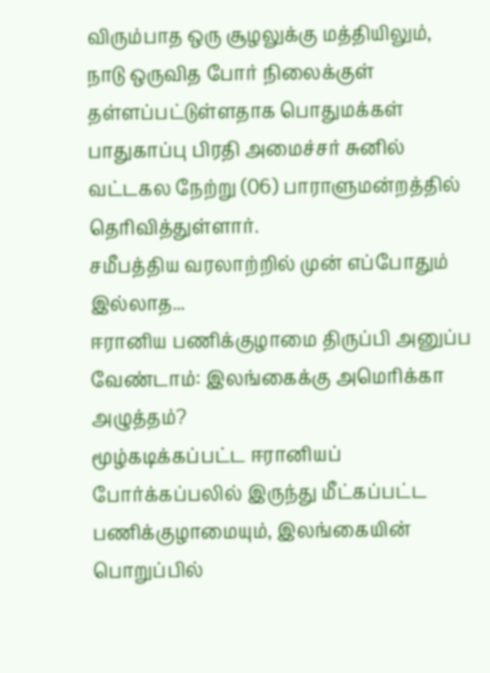விரும்பாத ஒரு சூழலுக்கு மத்தியிலும், நாடு ஒருவித போர் நிலைக்குள் தள்ளப்பட்டுள்ளதாக பொதுமக்கள் பாதுகாப்பு பிரதி அமைச்சர் சுனில் வட்டகல நேற்று (06) பாராளுமன்றத்தில் தெரிவித்துள்ளார்.
சமீபத்திய வரலாற்றில் முன் எப்போதும் இல்லாத...
ஈரானிய பணிக்குழாமை திருப்பி அனுப்ப வேண்டாம்: இலங்கைக்கு அமெரிக்கா அழுத்தம்?
மூழ்கடிக்கப்பட்ட ஈரானியப் போர்க்கப்பலில் இருந்து மீட்கப்பட்ட பணிக்குழாமையும், இலங்கையின் பொறுப்பில்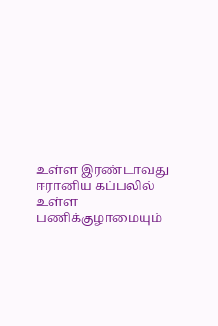உள்ள இரண்டாவது ஈரானிய கப்பலில் உள்ள பணிக்குழாமையும்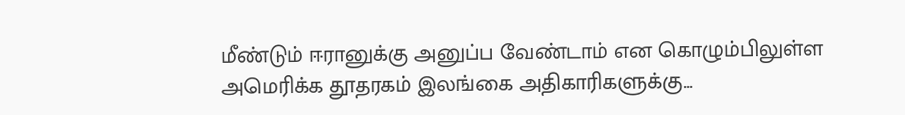மீண்டும் ஈரானுக்கு அனுப்ப வேண்டாம் என கொழும்பிலுள்ள அமெரிக்க தூதரகம் இலங்கை அதிகாரிகளுக்கு...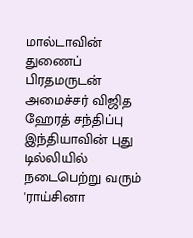மால்டாவின் துணைப் பிரதமருடன் அமைச்சர் விஜித ஹேரத் சந்திப்பு
இந்தியாவின் புது டில்லியில் நடைபெற்று வரும் 'ராய்சினா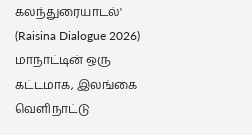கலந்துரையாடல்' (Raisina Dialogue 2026) மாநாட்டின் ஒரு கட்டமாக, இலங்கை வெளிநாட்டு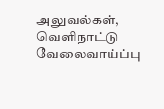அலுவல்கள், வெளிநாட்டு வேலைவாய்ப்பு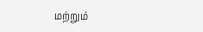மற்றும்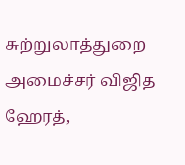சுற்றுலாத்துறை அமைச்சர் விஜித ஹேரத்,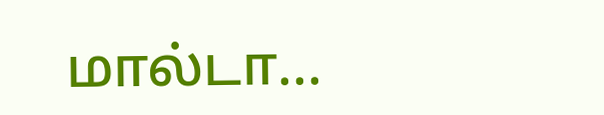மால்டா...